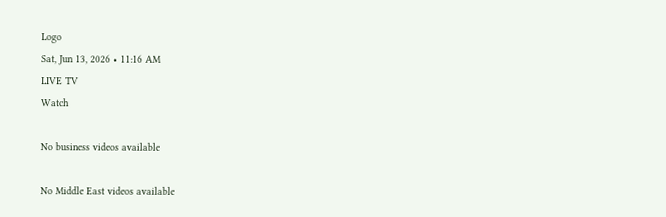Logo
Sat, Jun 13, 2026 • 11:16 AM
LIVE TV
Watch

No business videos available

No Middle East videos available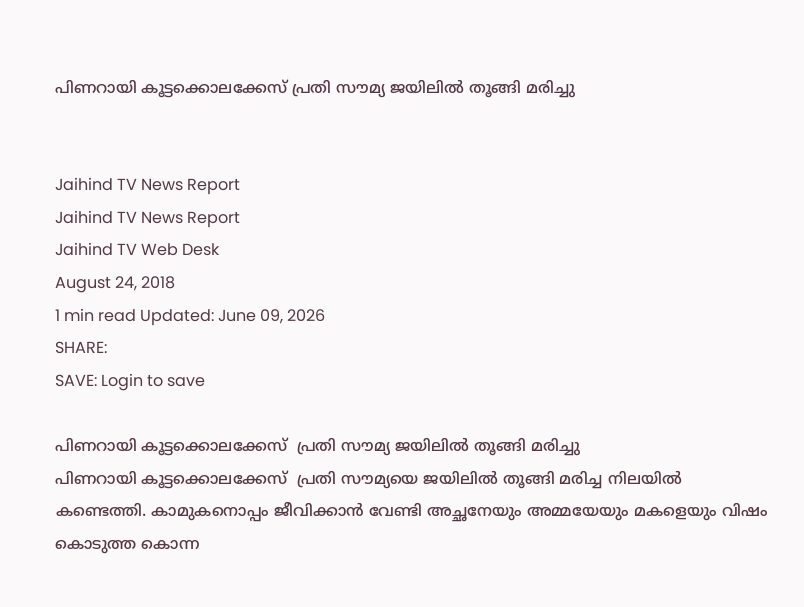പിണറായി കൂട്ടക്കൊലക്കേസ് പ്രതി സൗമ്യ ജയിലിൽ തൂങ്ങി മരിച്ചു


Jaihind TV News Report
Jaihind TV News Report
Jaihind TV Web Desk
August 24, 2018
1 min read Updated: June 09, 2026
SHARE:
SAVE: Login to save

പിണറായി കൂട്ടക്കൊലക്കേസ്  പ്രതി സൗമ്യ ജയിലിൽ തൂങ്ങി മരിച്ചു
പിണറായി കൂട്ടക്കൊലക്കേസ്  പ്രതി സൗമ്യയെ ജയിലിൽ തൂങ്ങി മരിച്ച നിലയിൽ കണ്ടെത്തി. കാമുകനൊപ്പം ജീവിക്കാൻ വേണ്ടി അച്ഛനേയും അമ്മയേയും മകളെയും വിഷം കൊടുത്ത കൊന്ന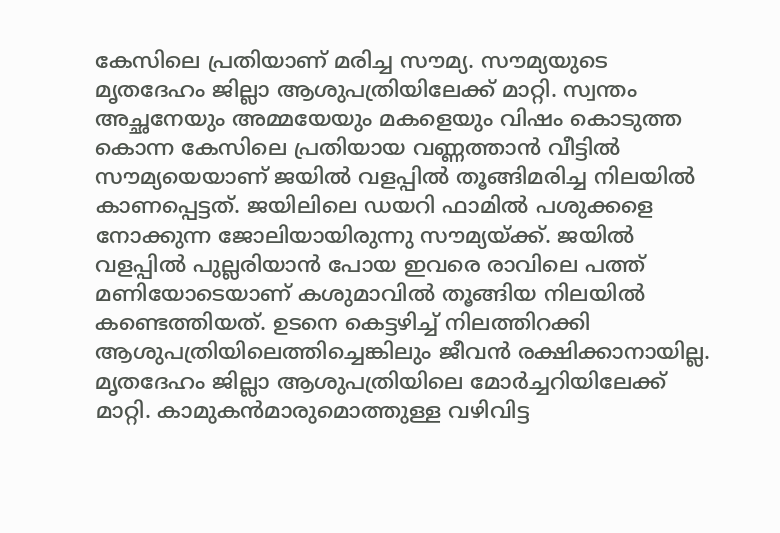കേസിലെ പ്രതിയാണ് മരിച്ച സൗമ്യ. സൗമ്യയുടെ മൃതദേഹം ജില്ലാ ആശുപത്രിയിലേക്ക് മാറ്റി. സ്വന്തം അച്ഛനേയും അമ്മയേയും മകളെയും വിഷം കൊടുത്ത കൊന്ന കേസിലെ പ്രതിയായ വണ്ണത്താന്‍ വീട്ടില്‍ സൗമ്യയെയാണ് ജയില്‍ വളപ്പില്‍ തൂങ്ങിമരിച്ച നിലയില്‍ കാണപ്പെട്ടത്. ജയിലിലെ ഡയറി ഫാമില്‍ പശുക്കളെ നോക്കുന്ന ജോലിയായിരുന്നു സൗമ്യയ്ക്ക്. ജയില്‍ വളപ്പില്‍ പുല്ലരിയാന്‍ പോയ ഇവരെ രാവിലെ പത്ത് മണിയോടെയാണ് കശുമാവില്‍ തൂങ്ങിയ നിലയില്‍ കണ്ടെത്തിയത്. ഉടനെ കെട്ടഴിച്ച് നിലത്തിറക്കി ആശുപത്രിയിലെത്തിച്ചെങ്കിലും ജീവന്‍ രക്ഷിക്കാനായില്ല. മൃതദേഹം ജില്ലാ ആശുപത്രിയിലെ മോര്‍ച്ചറിയിലേക്ക് മാറ്റി. കാമുകന്‍മാരുമൊത്തുള്ള വഴിവിട്ട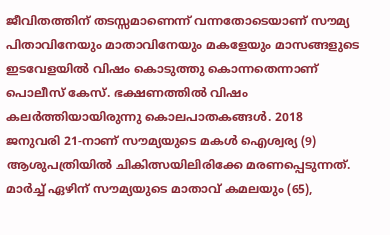ജീവിതത്തിന് തടസ്സമാണെന്ന് വന്നതോടെയാണ് സൗമ്യ പിതാവിനേയും മാതാവിനേയും മകളേയും മാസങ്ങളുടെ ഇടവേളയില്‍ വിഷം കൊടുത്തു കൊന്നതെന്നാണ് പൊലീസ് കേസ്. ഭക്ഷണത്തില്‍ വിഷം കലര്‍ത്തിയായിരുന്നു കൊലപാതകങ്ങള്‍. 2018 ജനുവരി 21-നാണ് സൗമ്യയുടെ മകള്‍ ഐശ്വര്യ (9) ആശുപത്രിയില്‍ ചികിത്സയിലിരിക്കേ മരണപ്പെടുന്നത്. മാര്‍ച്ച് ഏഴിന് സൗമ്യയുടെ മാതാവ് കമലയും (65),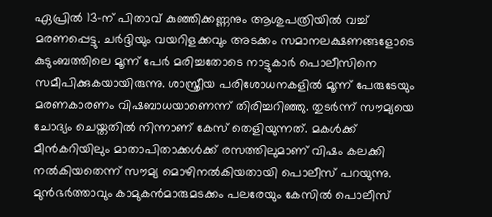ഏപ്രില്‍ 13-ന് പിതാവ് കുഞ്ഞിക്കണ്ണനും ആശുപത്രിയില്‍ വച്ച് മരണപ്പെട്ടു. ചര്‍ദ്ദിയും വയറിളക്കവും അടക്കം സമാനലക്ഷണങ്ങളോടെ കുടുംബത്തിലെ മൂന്ന് പേര്‍ മരിച്ചതോടെ നാട്ടുകാര്‍ പൊലീസിനെ സമീപിക്കുകയായിരുന്നു. ശാസ്ത്രീയ പരിശോധനകളില്‍ മൂന്ന് പേരുടേയും മരണകാരണം വിഷബാധയാണെന്ന് തിരിച്ചറിഞ്ഞു. തുടര്‍ന്ന് സൗമ്യയെ ചോദ്യം ചെയ്തതില്‍ നിന്നാണ് കേസ് തെളിയുന്നത്. മകള്‍ക്ക് മീന്‍കറിയിലും മാതാപിതാക്കള്‍ക്ക് രസത്തിലുമാണ് വിഷം കലക്കി നല്‍കിയതെന്ന് സൗമ്യ മൊഴിനല്‍കിയതായി പൊലീസ് പറയുന്നു. മുന്‍ഭര്‍ത്താവും കാമുകന്‍മാരുമടക്കം പലരേയും കേസില്‍ പൊലീസ്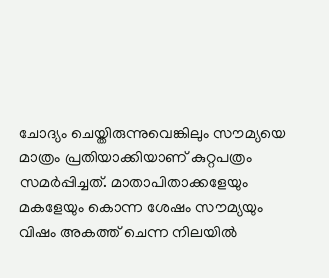ചോദ്യം ചെയ്തിരുന്നുവെങ്കിലും സൗമ്യയെ മാത്രം പ്രതിയാക്കിയാണ് കുറ്റപത്രം സമര്‍പ്പിച്ചത്. മാതാപിതാക്കളേയും മകളേയും കൊന്ന ശേഷം സൗമ്യയും വിഷം അകത്ത് ചെന്ന നിലയില്‍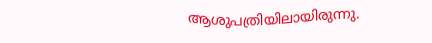ആശുപത്രിയിലായിരുന്നു.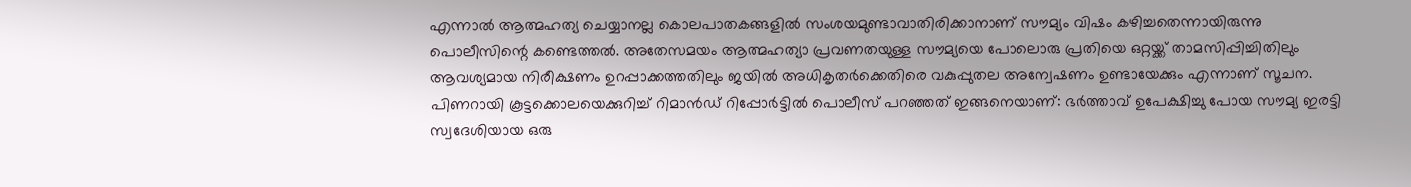എന്നാല്‍ ആത്മഹത്യ ചെയ്യാനല്ല കൊലപാതകങ്ങളില്‍ സംശയമുണ്ടാവാതിരിക്കാനാണ് സൗമ്യം വിഷം കഴിച്ചതെന്നായിരുന്നു പൊലീസിന്റെ കണ്ടെത്തല്‍. അതേസമയം ആത്മഹത്യാ പ്രവണതയുള്ള സൗമ്യയെ പോലൊരു പ്രതിയെ ഒറ്റയ്ക്ക് താമസിപ്പിച്ചിതിലും ആവശ്യമായ നിരീക്ഷണം ഉറപ്പാക്കത്തതിലും ജയില്‍ അധികൃതര്‍ക്കെതിരെ വകുപ്പുതല അന്വേഷണം ഉണ്ടായേക്കും എന്നാണ് സൂചന. പിണറായി കൂട്ടക്കൊലയെക്കുറിച്ച് റിമാന്‍ഡ് റിപ്പോര്‍ട്ടില്‍ പൊലീസ് പറഞ്ഞത് ഇങ്ങനെയാണ്: ഭര്‍ത്താവ് ഉപേക്ഷിച്ചു പോയ സൗമ്യ ഇരട്ടി സ്വദേശിയായ ഒരു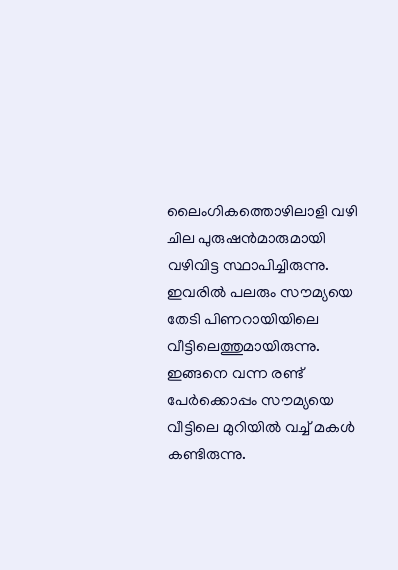ലൈംഗികത്തൊഴിലാളി വഴി ചില പുരുഷന്‍മാരുമായി വഴിവിട്ട സ്ഥാപിച്ചിരുന്നു. ഇവരില്‍ പലരും സൗമ്യയെ തേടി പിണറായിയിലെ വീട്ടിലെത്തുമായിരുന്നു. ഇങ്ങനെ വന്ന രണ്ട് പേര്‍ക്കൊപ്പം സൗമ്യയെ വീട്ടിലെ മുറിയില്‍ വച്ച് മകള്‍ കണ്ടിരുന്നു.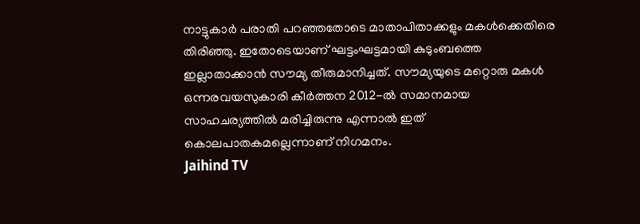നാട്ടുകാര്‍ പരാതി പറഞ്ഞതോടെ മാതാപിതാക്കളും മകള്‍ക്കെതിരെ തിരിഞ്ഞു. ഇതോടെയാണ് ഘട്ടംഘട്ടമായി കുടുംബത്തെ ഇല്ലാതാക്കാന്‍ സൗമ്യ തീരുമാനിച്ചത്. സൗമ്യയുടെ മറ്റൊരു മകള്‍ ഒന്നരവയസുകാരി കീര്‍ത്തന 2012-ല്‍ സമാനമായ സാഹചര്യത്തില്‍ മരിച്ചിരുന്നു എന്നാല്‍ ഇത് കൊലപാതകമല്ലെന്നാണ് നിഗമനം.
Jaihind TV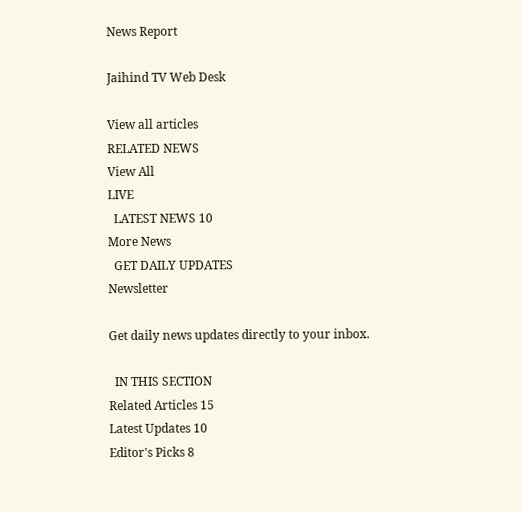News Report

Jaihind TV Web Desk

View all articles
RELATED NEWS
View All
LIVE
  LATEST NEWS 10
More News
  GET DAILY UPDATES
Newsletter

Get daily news updates directly to your inbox.

  IN THIS SECTION
Related Articles 15
Latest Updates 10
Editor's Picks 8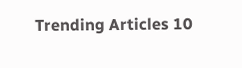Trending Articles 10